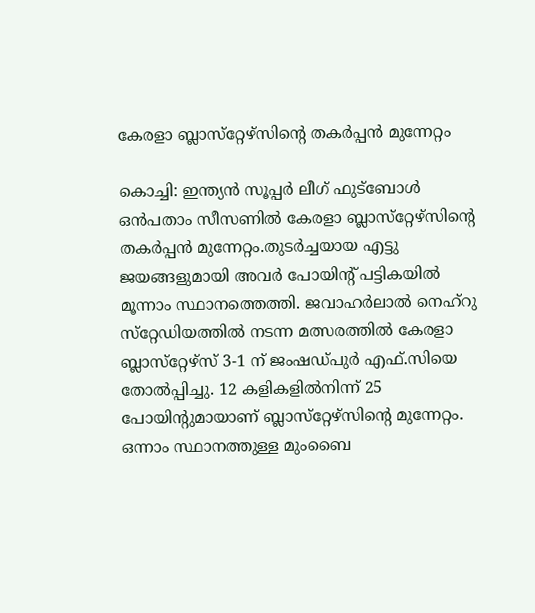കേരളാ ബ്ലാസ്‌റ്റേഴ്‌സിന്റെ തകര്‍പ്പന്‍ മുന്നേറ്റം

കൊച്ചി: ഇന്ത്യന്‍ സൂപ്പര്‍ ലീഗ് ഫുട്‌ബോള്‍ ഒന്‍പതാം സീസണില്‍ കേരളാ ബ്ലാസ്‌റ്റേഴ്‌സിന്റെ തകര്‍പ്പന്‍ മുന്നേറ്റം.തുടര്‍ച്ചയായ എട്ടു ജയങ്ങളുമായി അവര്‍ പോയിന്റ് പട്ടികയില്‍ മൂന്നാം സ്ഥാനത്തെത്തി. ജവാഹര്‍ലാല്‍ നെഹ്‌റു സ്‌റ്റേഡിയത്തില്‍ നടന്ന മത്സരത്തില്‍ കേരളാ ബ്ലാസ്‌റ്റേഴ്‌സ് 3-1 ന് ജംഷഡ്പുര്‍ എഫ്.സിയെ തോല്‍പ്പിച്ചു. 12 കളികളില്‍നിന്ന് 25 പോയിന്റുമായാണ് ബ്ലാസ്‌റ്റേഴ്‌സിന്റെ മുന്നേറ്റം. ഒന്നാം സ്ഥാനത്തുള്ള മുംബൈ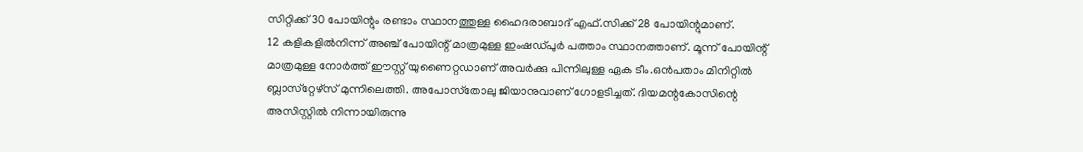സിറ്റിക്ക് 30 പോയിന്റും രണ്ടാം സ്ഥാനത്തുള്ള ഹൈദരാബാദ് എഫ്.സിക്ക് 28 പോയിന്റുമാണ്.
12 കളികളില്‍നിന്ന് അഞ്ച് പോയിന്റ് മാത്രമുള്ള ഇംഷഡ്പുര്‍ പത്താം സ്ഥാനത്താണ്. മൂന്ന് പോയിന്റ് മാത്രമുള്ള നോര്‍ത്ത് ഈസ്റ്റ് യുണൈറ്റഡാണ് അവര്‍ക്കു പിന്നിലുള്ള ഏക ടീം.ഒന്‍പതാം മിനിറ്റില്‍ ബ്ലാസ്‌റ്റേഴ്‌സ് മുന്നിലെത്തി. അപോസ്‌തോലു ജിയാനുവാണ് ഗോളടിച്ചത്. ദിയമന്റകോസിന്റെ അസിസ്റ്റില്‍ നിന്നായിരുന്നു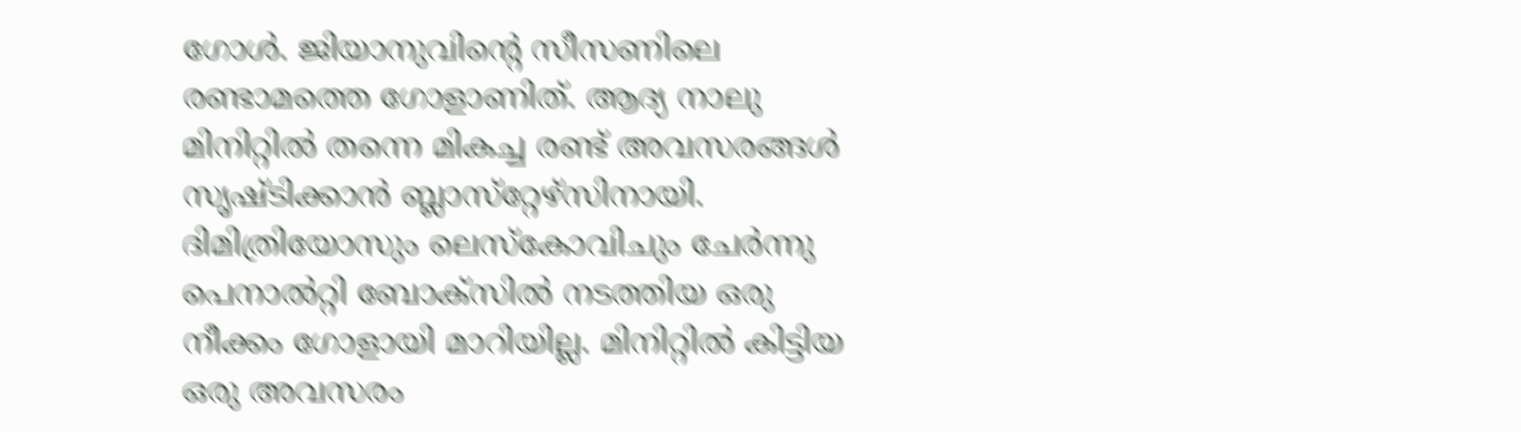ഗോള്‍. ജിയാനുവിന്റെ സീസണിലെ രണ്ടാമത്തെ ഗോളാണിത്. ആദ്യ നാലു മിനിറ്റില്‍ തന്നെ മികച്ച രണ്ട് അവസരങ്ങള്‍ സൃഷ്ടിക്കാന്‍ ബ്ലാസ്‌റ്റേഴ്‌സിനായി. ദിമിത്രിയോസും ലെസ്‌കോവിചും ചേര്‍ന്നു പെനാല്‍റ്റി ബോക്‌സില്‍ നടത്തിയ ഒരു നീക്കം ഗോളായി മാറിയില്ല. മിനിറ്റില്‍ കിട്ടിയ ഒരു അവസരം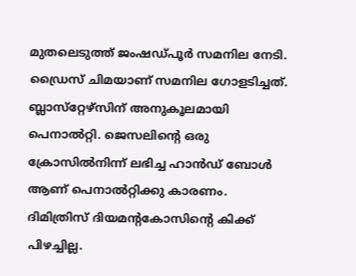മുതലെടുത്ത് ജംഷഡ്പൂര്‍ സമനില നേടി. ഡ്രൈസ് ചിമയാണ് സമനില ഗോളടിച്ചത്. ബ്ലാസ്‌റ്റേഴ്‌സിന് അനുകൂലമായി പെനാല്‍റ്റി. ജെസലിന്റെ ഒരു ക്രോസില്‍നിന്ന് ലഭിച്ച ഹാന്‍ഡ് ബോള്‍ ആണ് പെനാല്‍റ്റിക്കു കാരണം. ദിമിത്രിസ് ദിയമന്റകോസിന്റെ കിക്ക് പിഴച്ചില്ല.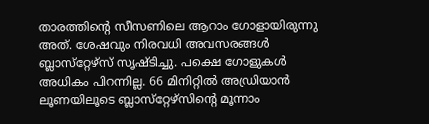താരത്തിന്റെ സീസണിലെ ആറാം ഗോളായിരുന്നു അത്. ശേഷവും നിരവധി അവസരങ്ങള്‍ ബ്ലാസ്‌റ്റേഴ്‌സ് സൃഷ്ടിച്ചു. പക്ഷെ ഗോളുകള്‍ അധികം പിറന്നില്ല. 66 മിനിറ്റില്‍ അഡ്രിയാന്‍ ലൂണയിലൂടെ ബ്ലാസ്‌റ്റേഴ്‌സിന്റെ മൂന്നാം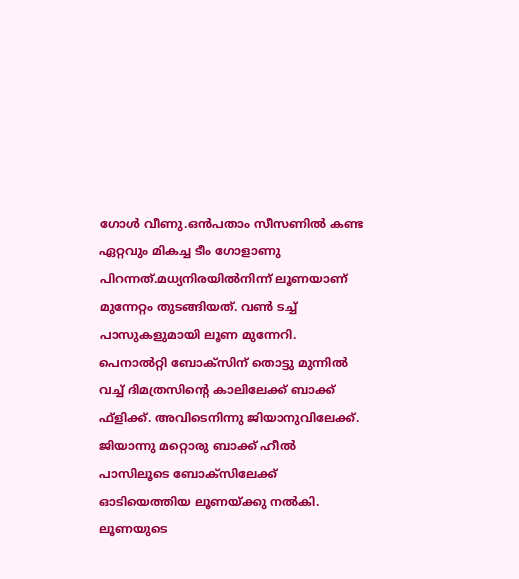ഗോള്‍ വീണു.ഒന്‍പതാം സീസണില്‍ കണ്ട ഏറ്റവും മികച്ച ടീം ഗോളാണു പിറന്നത്.മധ്യനിരയില്‍നിന്ന് ലൂണയാണ് മുന്നേറ്റം തുടങ്ങിയത്. വണ്‍ ടച്ച് പാസുകളുമായി ലൂണ മുന്നേറി. പെനാല്‍റ്റി ബോക്‌സിന് തൊട്ടു മുന്നില്‍ വച്ച് ദിമത്രസിന്റെ കാലിലേക്ക് ബാക്ക് ഫ്‌ളിക്ക്. അവിടെനിന്നു ജിയാനുവിലേക്ക്. ജിയാന്നു മറ്റൊരു ബാക്ക് ഹീല്‍ പാസിലൂടെ ബോക്‌സിലേക്ക് ഓടിയെത്തിയ ലൂണയ്ക്കു നല്‍കി. ലൂണയുടെ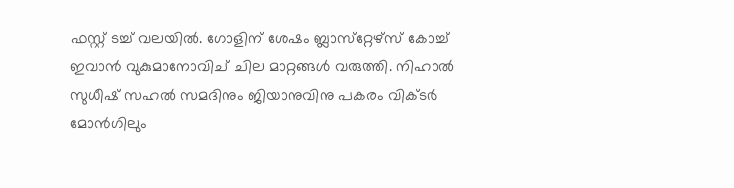ഫസ്റ്റ് ടച്ച് വലയില്‍. ഗോളിന് ശേഷം ബ്ലാസ്‌റ്റേഴ്‌സ് കോച്ച് ഇവാന്‍ വുകുമാനോവിച് ചില മാറ്റങ്ങള്‍ വരുത്തി. നിഹാല്‍ സുധീഷ് സഹല്‍ സമദിനും ജിയാനുവിനു പകരം വിക്ടര്‍ മോന്‍ഗിലും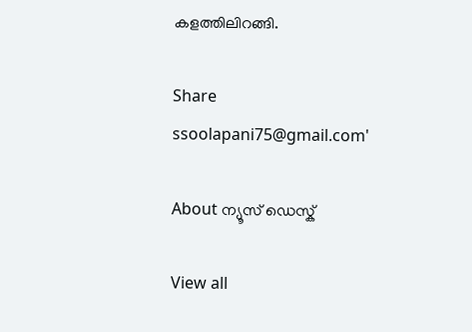കളത്തിലിറങ്ങി.

Share
ssoolapani75@gmail.com'

About ന്യൂസ് ഡെസ്ക്

View all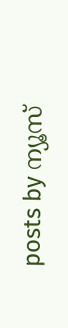posts by ന്യൂസ്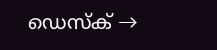ഡെസ്ക് →